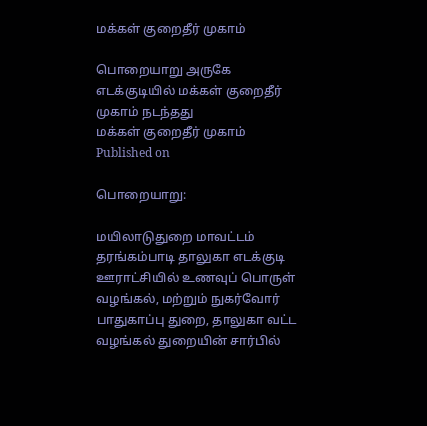மக்கள் குறைதீர் முகாம்

பொறையாறு அருகே எடக்குடியில் மக்கள் குறைதீர் முகாம் நடந்தது
மக்கள் குறைதீர் முகாம்
Published on

பொறையாறு:

மயிலாடுதுறை மாவட்டம் தரங்கம்பாடி தாலுகா எடக்குடி ஊராட்சியில் உணவுப் பொருள் வழங்கல், மற்றும் நுகர்வோர் பாதுகாப்பு துறை, தாலுகா வட்ட வழங்கல் துறையின் சார்பில்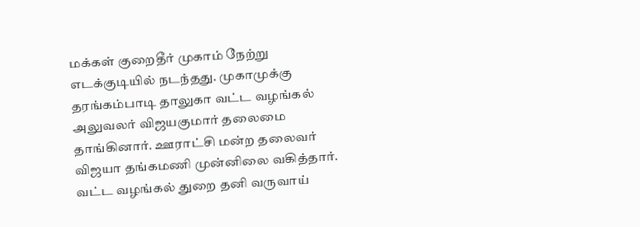மக்கள் குறைதீர் முகாம் நேற்று எடக்குடியில் நடந்தது. முகாமுக்கு தரங்கம்பாடி தாலுகா வட்ட வழங்கல் அலுவலர் விஜயகுமார் தலைமை தாங்கினார். ஊராட்சி மன்ற தலைவர் விஜயா தங்கமணி முன்னிலை வகித்தார். வட்ட வழங்கல் துறை தனி வருவாய்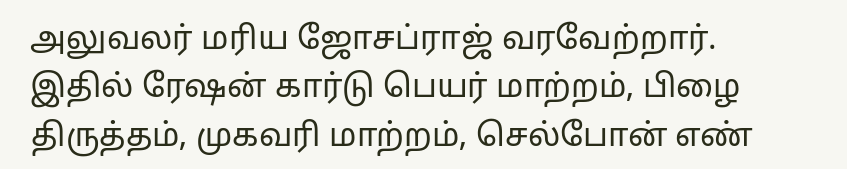அலுவலர் மரிய ஜோசப்ராஜ் வரவேற்றார். இதில் ரேஷன் கார்டு பெயர் மாற்றம், பிழை திருத்தம், முகவரி மாற்றம், செல்போன் எண்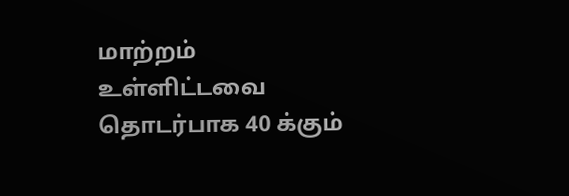மாற்றம் உள்ளிட்டவை தொடர்பாக 40 க்கும்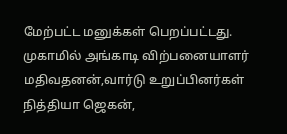மேற்பட்ட மனுக்கள் பெறப்பட்டது. முகாமில் அங்காடி விற்பனையாளர் மதிவதனன்,வார்டு உறுப்பினர்கள் நித்தியா ஜெகன்,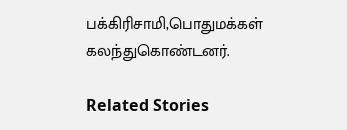பக்கிரிசாமி,பொதுமக்கள் கலந்துகொண்டனர்.

Related Stories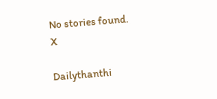No stories found.
X

Dailythanthi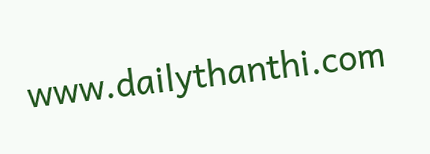www.dailythanthi.com